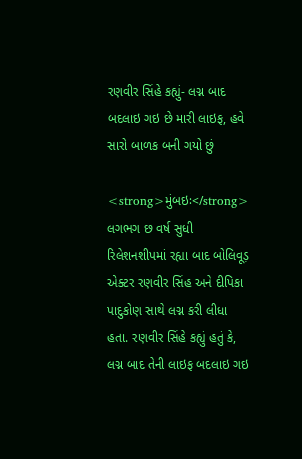રણવીર સિંહે કહ્યું- લગ્ન બાદ બદલાઇ ગઇ છે મારી લાઇફ, હવે સારો બાળક બની ગયો છું

<strong>મુંબઇઃ</strong> લગભગ છ વર્ષ સુધી રિલેશનશીપમાં રહ્યા બાદ બોલિવૂડ઼ એક્ટર રણવીર સિંહ અને દીપિકા પાદુકોણ સાથે લગ્ન કરી લીધા હતા. રણવીર સિંહે કહ્યું હતું કે, લગ્ન બાદ તેની લાઇફ બદલાઇ ગઇ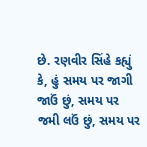છે. રણવીર સિંહે કહ્યું કે, હું સમય પર જાગી જાઉં છું, સમય પર જમી લઉં છું, સમય પર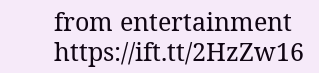from entertainment https://ift.tt/2HzZw16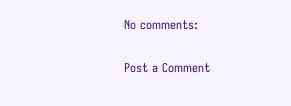No comments:

Post a Comment